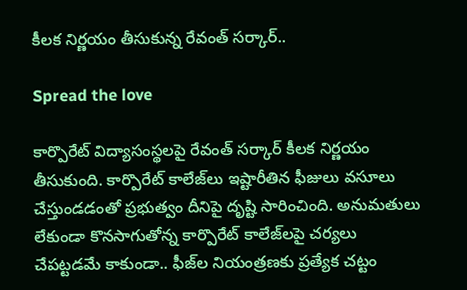కీలక నిర్ణయం తీసుకున్న రేవంత్ సర్కార్..

Spread the love

కార్పొరేట్ విద్యాసంస్థలపై రేవంత్ సర్కార్ కీలక నిర్ణయం తీసుకుంది. కార్పొరేట్ కాలేజ్‌లు ఇష్టారీతిన ఫీజులు వసూలు చేస్తుండడంతో ప్రభుత్వం దీనిపై దృష్టి సారించింది. అనుమతులు లేకుండా కొనసాగుతోన్న కార్పొరేట్ కాలేజ్‌లపై చర్యలు చేపట్టడమే కాకుండా.. ఫీజ్‌ల నియంత్రణకు ప్రత్యేక చట్టం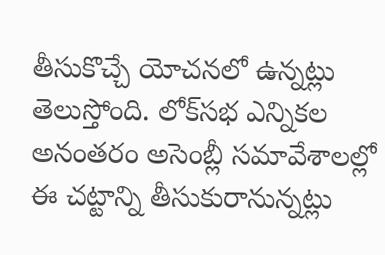తీసుకొచ్చే యోచనలో ఉన్నట్లు తెలుస్తోంది. లోక్‌సభ ఎన్నికల అనంతరం అసెంబ్లీ సమావేశాలల్లో ఈ చట్టాన్ని తీసుకురానున్నట్లు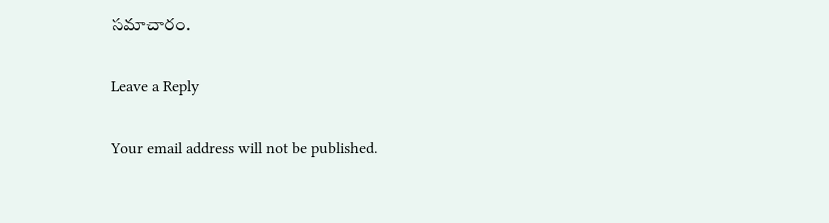సమాచారం.

Leave a Reply

Your email address will not be published.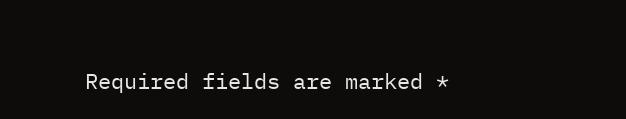Required fields are marked *